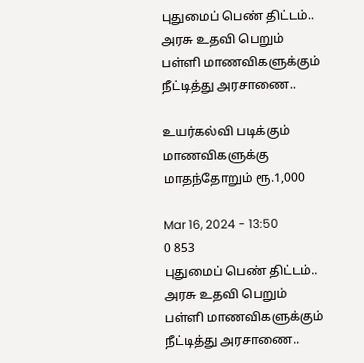புதுமைப் பெண் திட்டம்.. அரசு உதவி பெறும் பள்ளி மாணவிகளுக்கும் நீட்டித்து அரசாணை..

உயர்கல்வி படிக்கும் மாணவிகளுக்கு மாதந்தோறும் ரூ.1,000

Mar 16, 2024 - 13:50
0 853
புதுமைப் பெண் திட்டம்.. அரசு உதவி பெறும் பள்ளி மாணவிகளுக்கும் நீட்டித்து அரசாணை..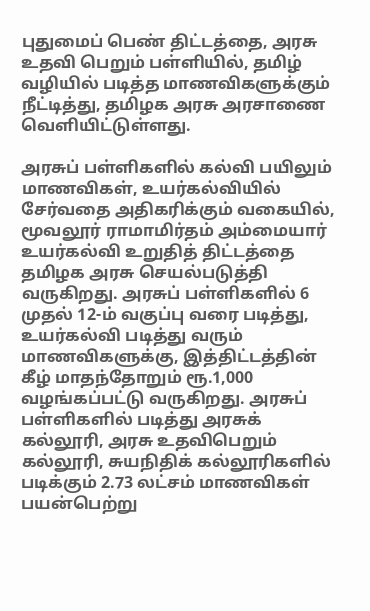புதுமைப் பெண் திட்டத்தை, அரசு உதவி பெறும் பள்ளியில், தமிழ் வழியில் படித்த மாணவிகளுக்கும் நீட்டித்து, தமிழக அரசு அரசாணை வெளியிட்டுள்ளது.

அரசுப் பள்ளிகளில் கல்வி பயிலும் மாணவிகள், உயர்கல்வியில் சேர்வதை அதிகரிக்கும் வகையில், மூவலூர் ராமாமிர்தம் அம்மையார் உயர்கல்வி உறுதித் திட்டத்தை தமிழக அரசு செயல்படுத்தி வருகிறது. அரசுப் பள்ளிகளில் 6 முதல் 12-ம் வகுப்பு வரை படித்து, உயர்கல்வி படித்து வரும் மாணவிகளுக்கு, இத்திட்டத்தின் கீழ் மாதந்தோறும் ரூ.1,000 வழங்கப்பட்டு வருகிறது. அரசுப் பள்ளிகளில் படித்து அரசுக் கல்லூரி, அரசு உதவிபெறும் கல்லூரி, சுயநிதிக் கல்லூரிகளில் படிக்கும் 2.73 லட்சம் மாணவிகள் பயன்பெற்று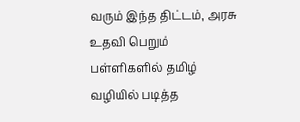வரும் இந்த திட்டம், அரசு உதவி பெறும் பள்ளிகளில் தமிழ் வழியில் படித்த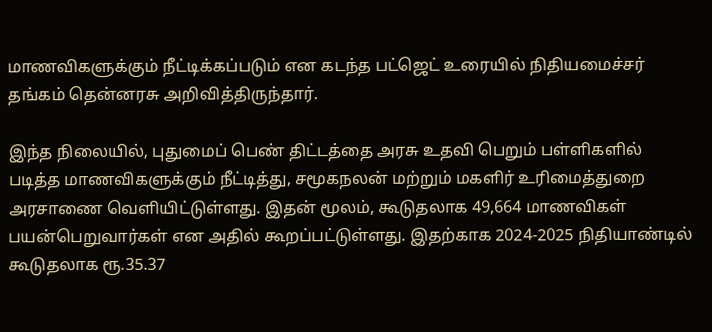மாணவிகளுக்கும் நீட்டிக்கப்படும் என கடந்த பட்ஜெட் உரையில் நிதியமைச்சர் தங்கம் தென்னரசு அறிவித்திருந்தார்.

இந்த நிலையில், புதுமைப் பெண் திட்டத்தை அரசு உதவி பெறும் பள்ளிகளில் படித்த மாணவிகளுக்கும் நீட்டித்து, சமூகநலன் மற்றும் மகளிர் உரிமைத்துறை அரசாணை வெளியிட்டுள்ளது. இதன் மூலம், கூடுதலாக 49,664 மாணவிகள் பயன்பெறுவார்கள் என அதில் கூறப்பட்டுள்ளது. இதற்காக 2024-2025 நிதியாண்டில் கூடுதலாக ரூ.35.37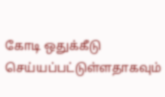கோடி ஒதுக்கீடு செய்யப்பட்டுள்ளதாகவும்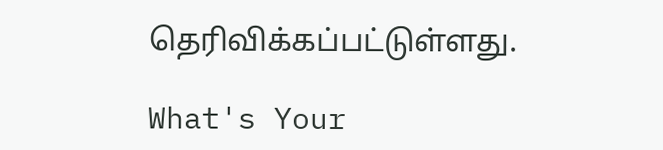தெரிவிக்கப்பட்டுள்ளது.

What's Your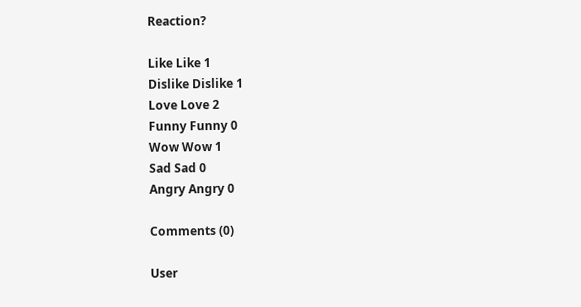Reaction?

Like Like 1
Dislike Dislike 1
Love Love 2
Funny Funny 0
Wow Wow 1
Sad Sad 0
Angry Angry 0

Comments (0)

User